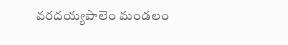వరదయ్యపాలెం మండలం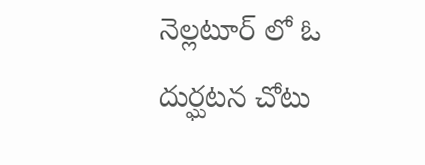నెల్లటూర్ లో ఓ దుర్ఘటన చోటు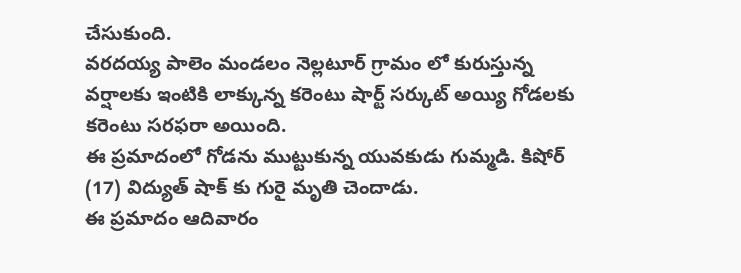చేసుకుంది.
వరదయ్య పాలెం మండలం నెల్లటూర్ గ్రామం లో కురుస్తున్న వర్షాలకు ఇంటికి లాక్కున్న కరెంటు షార్ట్ సర్కుట్ అయ్యి గోడలకు కరెంటు సరఫరా అయింది.
ఈ ప్రమాదంలో గోడను ముట్టుకున్న యువకుడు గుమ్మడి. కిషోర్ (17) విద్యుత్ షాక్ కు గురై మృతి చెందాడు.
ఈ ప్రమాదం ఆదివారం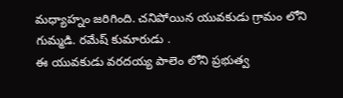మధ్యాహ్నం జరిగింది. చనిపోయిన యువకుడు గ్రామం లోని గుమ్మడి. రమేష్ కుమారుడు .
ఈ యువకుడు వరదయ్య పాలెం లోని ప్రభుత్వ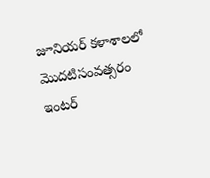జూనియర్ కళాశాలలో మొదటిసంవత్సరం ఇంటర్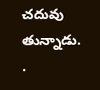చదువు తున్నాడు.
.